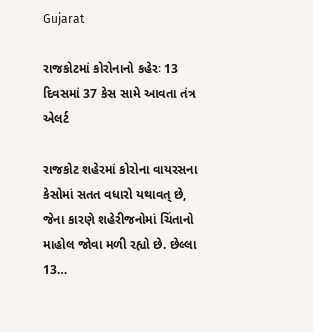Gujarat

રાજકોટમાં કોરોનાનો કહેરઃ 13 દિવસમાં 37 કેસ સામે આવતા તંત્ર એલર્ટ

રાજકોટ શહેરમાં કોરોના વાયરસના કેસોમાં સતત વધારો યથાવત્ છે, જેના કારણે શહેરીજનોમાં ચિંતાનો માહોલ જોવા મળી રહ્યો છે. છેલ્લા 13…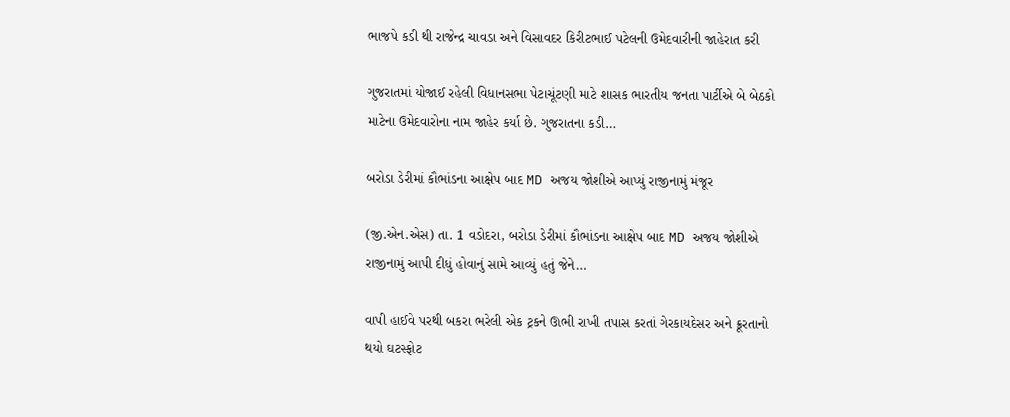ભાજપે કડી થી રાજેન્દ્ર ચાવડા અને વિસાવદર કિરીટભાઈ પટેલની ઉમેદવારીની જાહેરાત કરી

ગુજરાતમાં યોજાઈ રહેલી વિધાનસભા પેટાચૂંટણી માટે શાસક ભારતીય જનતા પાર્ટીએ બે બેઠકો માટેના ઉમેદવારોના નામ જાહેર કર્યા છે. ગુજરાતના કડી…

બરોડા ડેરીમાં કૌભાંડના આક્ષેપ બાદ MD અજય જોશીએ આપ્યું રાજીનામું મંજૂર

(જી.એન.એસ) તા. 1 વડોદરા, બરોડા ડેરીમાં કૌભાંડના આક્ષેપ બાદ MD અજય જોશીએ રાજીનામું આપી દીધું હોવાનું સામે આવ્યું હતું જેને…

વાપી હાઈવે પરથી બકરા ભરેલી એક ટ્રકને ઊભી રાખી તપાસ કરતાં ગેરકાયદેસર અને ક્રૂરતાનો થયો ઘટસ્ફોટ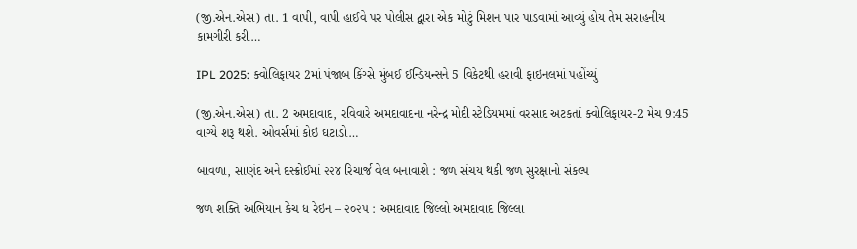(જી.એન.એસ) તા. 1 વાપી, વાપી હાઈવે પર પોલીસ દ્વારા એક મોટું મિશન પાર પાડવામાં આવ્યું હોય તેમ સરાહનીય કામગીરી કરી…

IPL 2025: ક્વોલિફાયર 2માં પંજાબ કિંગ્સે મુંબઈ ઈન્ડિયન્સને 5 વિકેટથી હરાવી ફાઇનલમાં પહોંચ્યું

(જી.એન.એસ) તા. 2 અમદાવાદ, રવિવારે અમદાવાદના નરેન્દ્ર મોદી સ્ટેડિયમમાં વરસાદ અટકતાં ક્વોલિફાયર-2 મેચ 9:45 વાગ્યે શરૂ થશે. ઓવર્સમાં કોઇ ઘટાડો…

બાવળા, સાણંદ અને દસ્ક્રોઈમાં ૨૨૪ રિચાર્જ વેલ બનાવાશે : જળ સંચય થકી જળ સુરક્ષાનો સંકલ્પ

જળ શક્તિ અભિયાન કેચ ધ રેઇન – ૨૦૨૫ : અમદાવાદ જિલ્લો અમદાવાદ જિલ્લા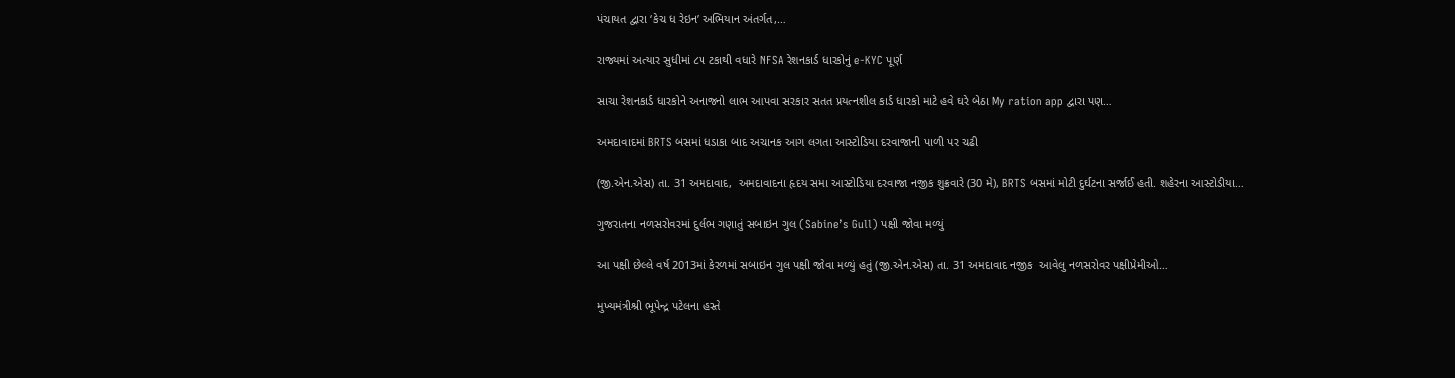પંચાયત દ્વારા ‘કેચ ધ રેઇન’ અભિયાન અંતર્ગત,…

રાજ્યમાં અત્યાર સુધીમાં ૮૫ ટકાથી વધારે NFSA રેશનકાર્ડ ધારકોનું e-KYC પૂર્ણ

સાચા રેશનકાર્ડ ધારકોને અનાજનો લાભ આપવા સરકાર સતત પ્રયત્નશીલ કાર્ડ ધારકો માટે હવે ઘરે બેઠા My ration app દ્વારા પણ…

અમદાવાદમાં BRTS બસમાં ધડાકા બાદ અચાનક આગ લગતા આસ્ટોડિયા દરવાજાની પાળી પર ચઢી

(જી.એન.એસ) તા. 31 અમદાવાદ,  અમદાવાદના હૃદય સમા આસ્ટોડિયા દરવાજા નજીક શુક્રવારે (30 મે), BRTS બસમાં મોટી દુર્ઘટના સર્જાઈ હતી. શહેરના આસ્ટોડીયા…

ગુજરાતના નળસરોવરમાં દુર્લભ ગણાતું સબાઇન ગુલ (Sabine’s Gull) પક્ષી જોવા મળ્યું

આ પક્ષી છેલ્લે વર્ષ 2013માં કેરળમાં સબાઇન ગુલ પક્ષી જોવા મળ્યું હતું (જી.એન.એસ) તા. 31 અમદાવાદ નજીક  આવેલુ નળસરોવર પક્ષીપ્રેમીઓ…

મુખ્યમંત્રીશ્રી ભૂપેન્દ્ર પટેલના હસ્તે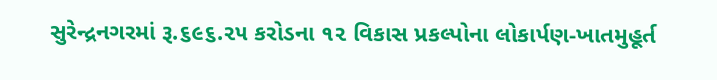સુરેન્દ્રનગરમાં રૂ.૬૯૬.૨૫ કરોડના ૧૨ વિકાસ પ્રકલ્પોના લોકાર્પણ-ખાતમુહૂર્ત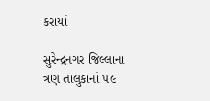કરાયાં

સુરેન્દ્રનગર જિલ્લાના ત્રણ તાલુકાનાં ૫૯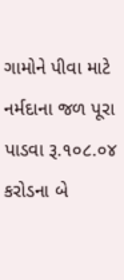ગામોને પીવા માટે નર્મદાના જળ પૂરા પાડવા રૂ.૧૦૮.૦૪ કરોડના બે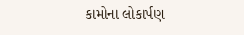કામોના લોકાર્પણ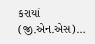કરાયાં   (જી.એન.એસ)…